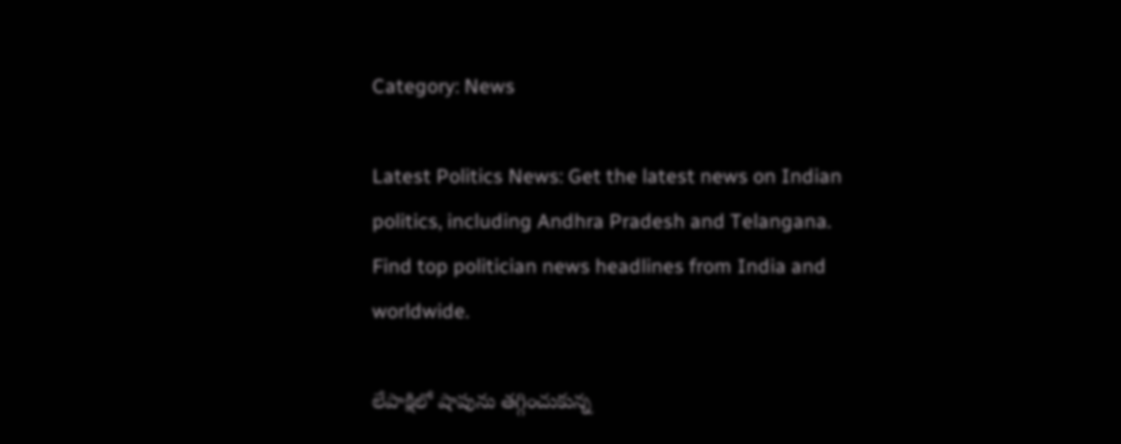Category: News

Latest Politics News: Get the latest news on Indian politics, including Andhra Pradesh and Telangana. Find top politician news headlines from India and worldwide.

లేపాక్షిలో షాపును తగ్గించుకున్న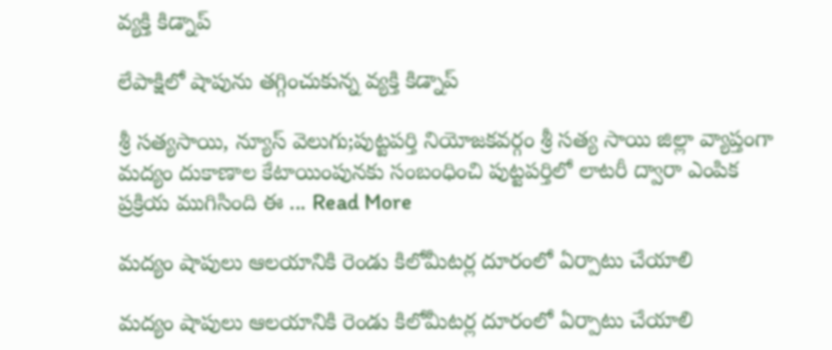వ్యక్తి కిడ్నాప్

లేపాక్షిలో షాపును తగ్గించుకున్న వ్యక్తి కిడ్నాప్

శ్రీ సత్యసాయి, న్యూస్ వెలుగు;పుట్టపర్తి నియోజకవర్గం శ్రీ సత్య సాయి జిల్లా వ్యాప్తంగా మద్యం దుకాణాల కేటాయింపునకు సంబంధించి పుట్టపర్తిలో లాటరీ ద్వారా ఎంపిక ప్రక్రియ ముగిసింది ఈ ... Read More

మద్యం షాపులు ఆలయానికి రెండు కిలోమీటర్ల దూరంలో ఏర్పాటు చేయాలి

మద్యం షాపులు ఆలయానికి రెండు కిలోమీటర్ల దూరంలో ఏర్పాటు చేయాలి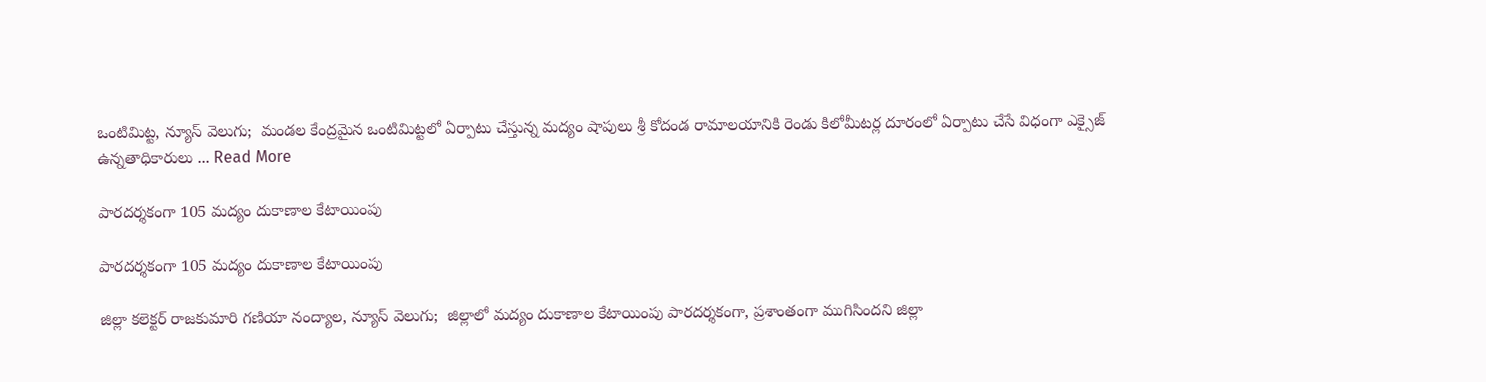ఒంటిమిట్ట, న్యూస్ వెలుగు;  మండల కేంద్రమైన ఒంటిమిట్టలో ఏర్పాటు చేస్తున్న మద్యం షాపులు శ్రీ కోదండ రామాలయానికి రెండు కిలోమీటర్ల దూరంలో ఏర్పాటు చేసే విధంగా ఎక్సైజ్ ఉన్నతాధికారులు ... Read More

పారదర్శకంగా 105 మద్యం దుకాణాల కేటాయింపు

పారదర్శకంగా 105 మద్యం దుకాణాల కేటాయింపు

జిల్లా కలెక్టర్ రాజకుమారి గణియా నంద్యాల, న్యూస్ వెలుగు;  జిల్లాలో మద్యం దుకాణాల కేటాయింపు పారదర్శకంగా, ప్రశాంతంగా ముగిసిందని జిల్లా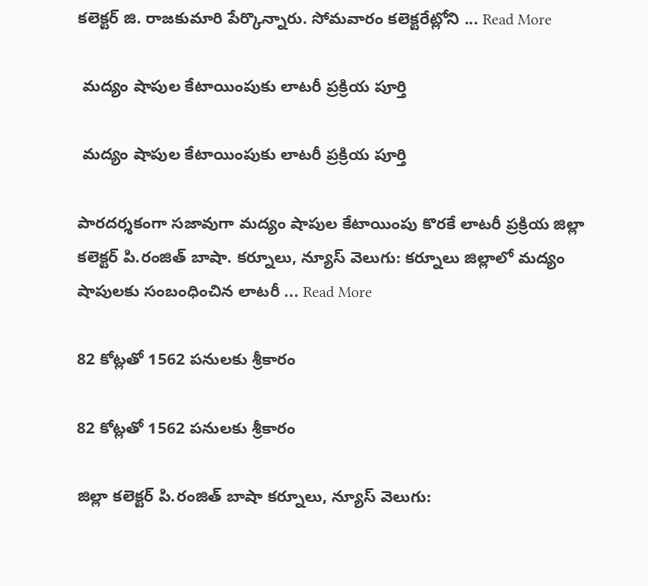కలెక్టర్ జి. రాజకుమారి పేర్కొన్నారు. సోమవారం కలెక్టరేట్లోని ... Read More

 మద్యం షాపుల కేటాయింపుకు లాటరీ ప్రక్రియ పూర్తి

 మద్యం షాపుల కేటాయింపుకు లాటరీ ప్రక్రియ పూర్తి

పారదర్శకంగా సజావుగా మద్యం షాపుల కేటాయింపు కొరకే లాటరీ ప్రక్రియ జిల్లా కలెక్టర్ పి.రంజిత్ బాషా. కర్నూలు, న్యూస్ వెలుగు: కర్నూలు జిల్లాలో మద్యం షాపులకు సంబంధించిన లాటరీ ... Read More

82 కోట్లతో 1562 పనులకు శ్రీకారం

82 కోట్లతో 1562 పనులకు శ్రీకారం

జిల్లా కలెక్టర్ పి.రంజిత్ బాషా కర్నూలు, న్యూస్ వెలుగు: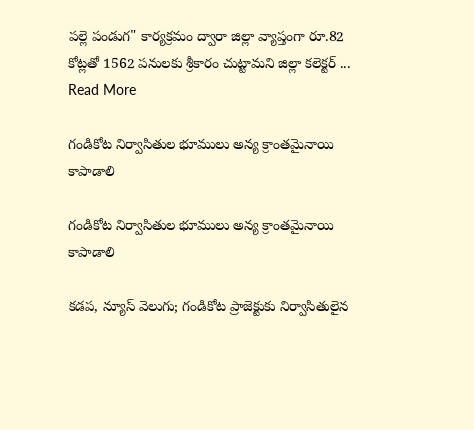పల్లె పండుగ" కార్యక్రమం ద్వారా జిల్లా వ్యాప్తంగా రూ.82 కోట్లతో 1562 పనులకు శ్రీకారం చుట్టామని జిల్లా కలెక్టర్ ... Read More

గండికోట నిర్వాసితుల భూములు అన్య క్రాంతమైనాయి కాపాడాలి

గండికోట నిర్వాసితుల భూములు అన్య క్రాంతమైనాయి కాపాడాలి

కడప, న్యూస్ వెలుగు; గండికోట ప్రాజెక్టుకు నిర్వాసితులైన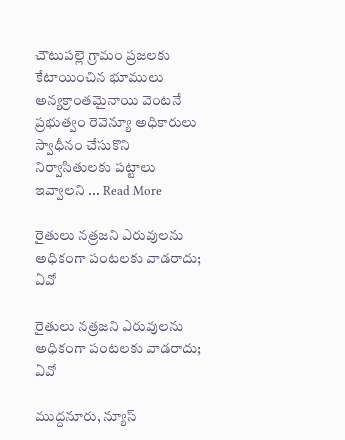చౌటుపల్లె గ్రామం ప్రజలకు కేటాయించిన భూములు అన్యక్రాంతమైనాయి వెంటనే ప్రభుత్వం రెవెన్యూ అధికారులు స్వాధీనం చేసుకొని నిర్వాసితులకు పట్టాలు ఇవ్వాలని ... Read More

రైతులు నత్రజని ఎరువులను అధికంగా పంటలకు వాడరాదు; ఏవో

రైతులు నత్రజని ఎరువులను అధికంగా పంటలకు వాడరాదు; ఏవో

ముద్దనూరు, న్యూస్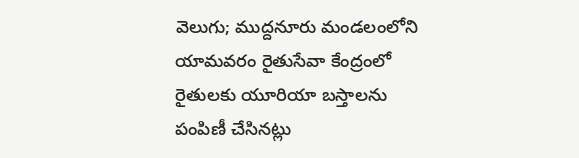వెలుగు; ముద్దనూరు మండలంలోని యామవరం రైతుసేవా కేంద్రంలో రైతులకు యూరియా బస్తాలను పంపిణీ చేసినట్లు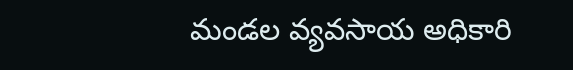మండల వ్యవసాయ అధికారి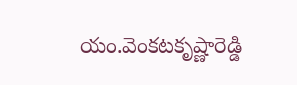యం.వెంకటకృష్ణారెడ్డి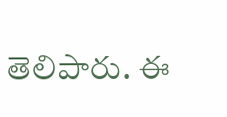తెలిపారు. ఈ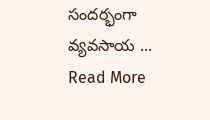సందర్భంగా వ్యవసాయ ... Read More